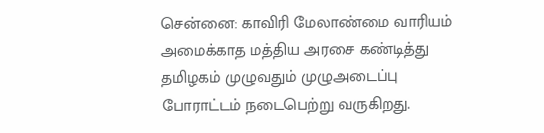சென்னை: காவிரி மேலாண்மை வாரியம் அமைக்காத மத்திய அரசை கண்டித்து தமிழகம் முழுவதும் முழுஅடைப்பு போராட்டம் நடைபெற்று வருகிறது.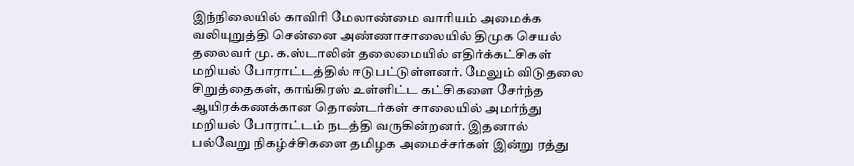இந்நிலையில் காவிரி மேலாண்மை வாரியம் அமைக்க வலியுறுத்தி சென்னை அண்ணாசாலையில் திமுக செயல் தலைவர் மு. க.ஸ்டாலின் தலைமையில் எதிர்க்கட்சிகள் மறியல் போராட்டத்தில் ஈடுபட்டுள்ளனர். மேலும் விடுதலை சிறுத்தைகள், காங்கிரஸ் உள்ளிட்ட கட்சிகளை சேர்ந்த ஆயிரக்கணக்கான தொண்டர்கள் சாலையில் அமர்ந்து மறியல் போராட்டம் நடத்தி வருகின்றனர். இதனால் பல்வேறு நிகழ்ச்சிகளை தமிழக அமைச்சர்கள் இன்று ரத்து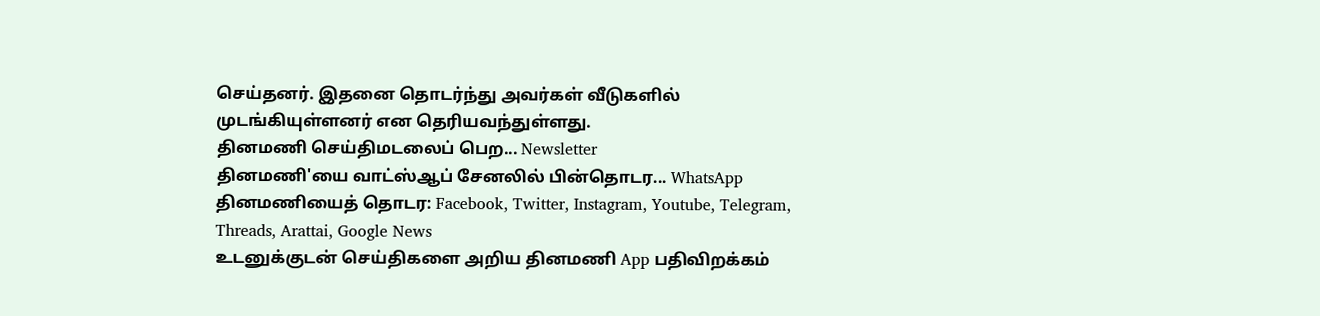செய்தனர். இதனை தொடர்ந்து அவர்கள் வீடுகளில் முடங்கியுள்ளனர் என தெரியவந்துள்ளது.
தினமணி செய்திமடலைப் பெற... Newsletter
தினமணி'யை வாட்ஸ்ஆப் சேனலில் பின்தொடர... WhatsApp
தினமணியைத் தொடர: Facebook, Twitter, Instagram, Youtube, Telegram, Threads, Arattai, Google News
உடனுக்குடன் செய்திகளை அறிய தினமணி App பதிவிறக்கம்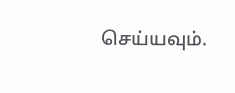செய்யவும்.